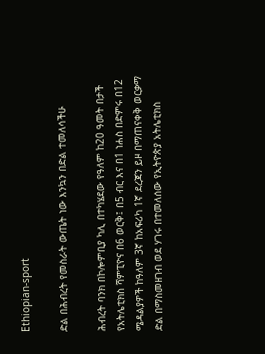Ethiopian-sport

ድል በሕብረት የመስራት ውጤት ነው እንኳን በድል ተመለሳችሁ

ሕብረት ባንክ በኮሎምቢያ ካሊ በተካሄደው የዓለም ከ20 ዓመት በታች የአትሌቲክስ ሻምፒዮና በ6 ወርቅ፤ በ5 ብር እና በ1 ነሐስ በድምሩ በ12 ሜዳልያዎች ከዓለም 3ኛ ከአፍሪካ 1ኛ ደረጃን ይዞ በማጠናቀቅ ወርቃማ ድል በማስመዘገብ ወደ ሃገሩ በተመለሰው የኢትዮጵያ አትሌቲክስ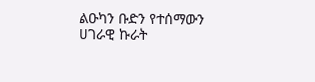ልዑካን ቡድን የተሰማውን ሀገራዊ ኩራት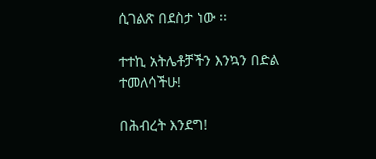ሲገልጽ በደስታ ነው ፡፡

ተተኪ አትሌቶቻችን እንኳን በድል ተመለሳችሁ!

በሕብረት እንደግ!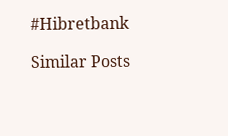#Hibretbank

Similar Posts